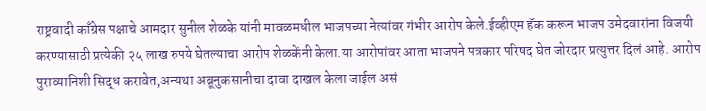राष्ट्रवादी काँग्रेस पक्षाचे आमदार सुनील शेळके यांनी मावळमधील भाजपच्या नेत्यांवर गंभीर आरोप केले.ईव्हीएम हॅक करून भाजप उमेदवारांना विजयी करण्यासाठी प्रत्येकी २५ लाख रुपये घेतल्याचा आरोप शेळकेंनी केला.या आरोपांवर आता भाजपने पत्रकार परिषद घेत जोरदार प्रत्युत्तर दिलं आहे. आरोप पुराव्यानिशी सिद्ध करावेत,अन्यथा अब्रूनुकसानीचा दावा दाखल केला जाईल असं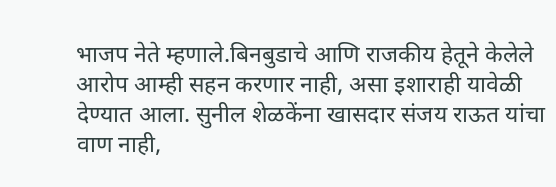भाजप नेते म्हणाले.बिनबुडाचे आणि राजकीय हेतूने केलेले आरोप आम्ही सहन करणार नाही, असा इशाराही यावेळी देण्यात आला. सुनील शेळकेंना खासदार संजय राऊत यांचा वाण नाही,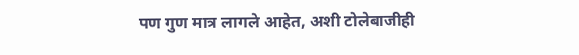पण गुण मात्र लागले आहेत, अशी टोलेबाजीही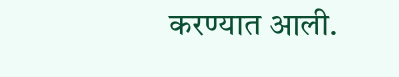करण्यात आली.